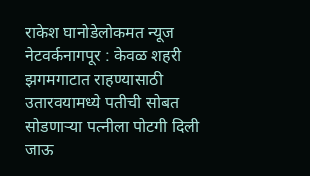राकेश घानोडेलोकमत न्यूज नेटवर्कनागपूर : केवळ शहरी झगमगाटात राहण्यासाठी उतारवयामध्ये पतीची सोबत सोडणाऱ्या पत्नीला पोटगी दिली जाऊ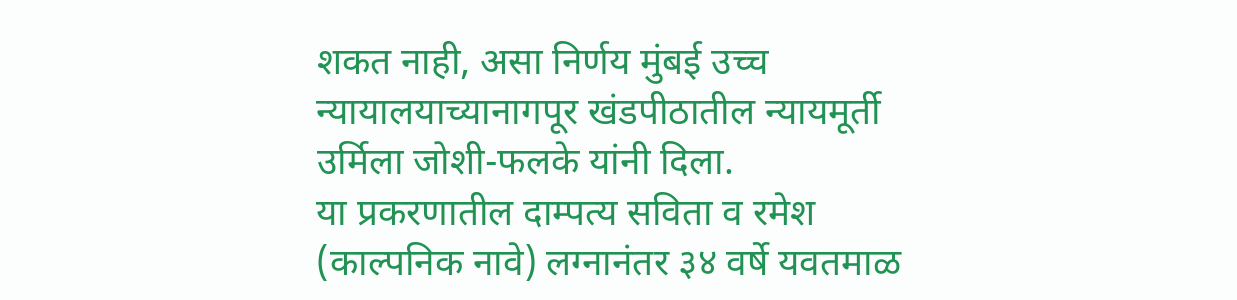शकत नाही, असा निर्णय मुंबई उच्च न्यायालयाच्यानागपूर खंडपीठातील न्यायमूर्ती उर्मिला जोशी-फलके यांनी दिला.
या प्रकरणातील दाम्पत्य सविता व रमेश (काल्पनिक नावे) लग्नानंतर ३४ वर्षे यवतमाळ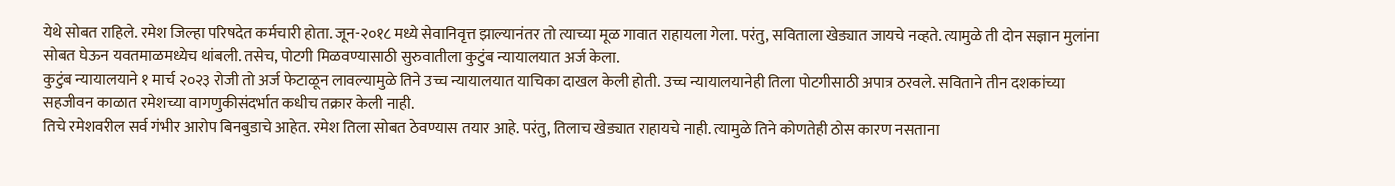येथे सोबत राहिले. रमेश जिल्हा परिषदेत कर्मचारी होता. जून-२०१८ मध्ये सेवानिवृत्त झाल्यानंतर तो त्याच्या मूळ गावात राहायला गेला. परंतु, सविताला खेड्यात जायचे नव्हते. त्यामुळे ती दोन सज्ञान मुलांना सोबत घेऊन यवतमाळमध्येच थांबली. तसेच, पोटगी मिळवण्यासाठी सुरुवातीला कुटुंब न्यायालयात अर्ज केला.
कुटुंब न्यायालयाने १ मार्च २०२३ रोजी तो अर्ज फेटाळून लावल्यामुळे तिने उच्च न्यायालयात याचिका दाखल केली होती. उच्च न्यायालयानेही तिला पोटगीसाठी अपात्र ठरवले. सविताने तीन दशकांच्या सहजीवन काळात रमेशच्या वागणुकीसंदर्भात कधीच तक्रार केली नाही.
तिचे रमेशवरील सर्व गंभीर आरोप बिनबुडाचे आहेत. रमेश तिला सोबत ठेवण्यास तयार आहे. परंतु, तिलाच खेड्यात राहायचे नाही. त्यामुळे तिने कोणतेही ठोस कारण नसताना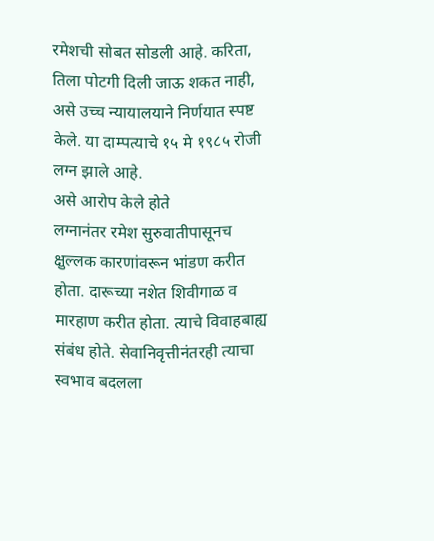रमेशची सोबत सोडली आहे. करिता, तिला पोटगी दिली जाऊ शकत नाही, असे उच्च न्यायालयाने निर्णयात स्पष्ट केले. या दाम्पत्याचे १५ मे १९८५ रोजी लग्न झाले आहे.
असे आरोप केले होते
लग्नानंतर रमेश सुरुवातीपासूनच क्षुल्लक कारणांवरून भांडण करीत होता. दारूच्या नशेत शिवीगाळ व मारहाण करीत होता. त्याचे विवाहबाह्य संबंध होते. सेवानिवृत्तीनंतरही त्याचा स्वभाव बदलला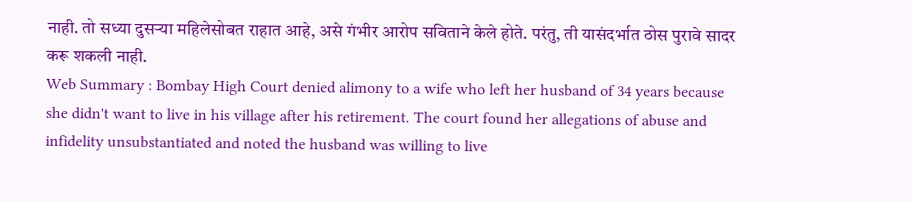नाही. तो सध्या दुसऱ्या महिलेसोबत राहात आहे, असे गंभीर आरोप सविताने केले होते. परंतु, ती यासंदर्भात ठोस पुरावे सादर करू शकली नाही.
Web Summary : Bombay High Court denied alimony to a wife who left her husband of 34 years because she didn't want to live in his village after his retirement. The court found her allegations of abuse and infidelity unsubstantiated and noted the husband was willing to live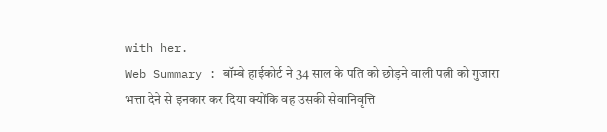with her.
Web Summary : बॉम्बे हाईकोर्ट ने 34 साल के पति को छोड़ने वाली पत्नी को गुजारा भत्ता देने से इनकार कर दिया क्योंकि वह उसकी सेवानिवृत्ति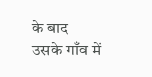के बाद उसके गाँव में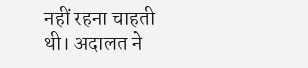नहीं रहना चाहती थी। अदालत ने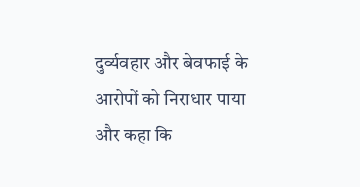दुर्व्यवहार और बेवफाई के आरोपों को निराधार पाया और कहा कि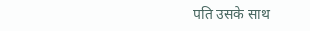पति उसके साथ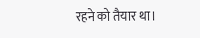रहने को तैयार था।